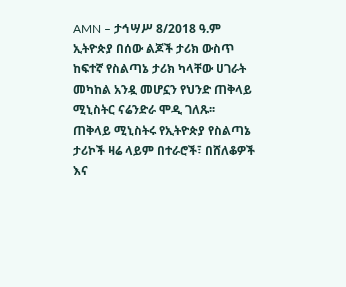AMN – ታኅሣሥ 8/2018 ዓ.ም
ኢትዮጵያ በሰው ልጆች ታሪክ ውስጥ ከፍተኛ የስልጣኔ ታሪክ ካላቸው ሀገራት መካከል አንዷ መሆኗን የህንድ ጠቅላይ ሚኒስትር ናሬንድራ ሞዲ ገለጹ፡፡
ጠቅላይ ሚኒስትሩ የኢትዮጵያ የስልጣኔ ታሪኮች ዛሬ ላይም በተራሮች፣ በሸለቆዎች እና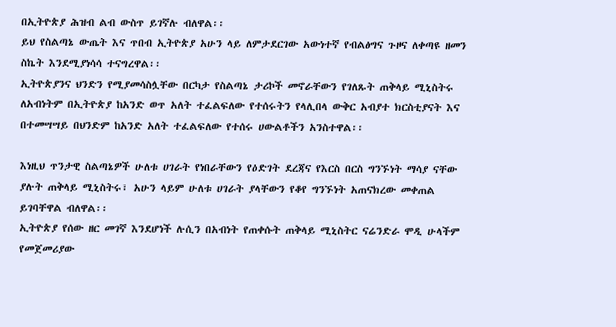በኢትዮጵያ ሕዝብ ልብ ውስጥ ይገኛሉ ብለዋል፡፡
ይህ የስልጣኔ ውጤት እና ጥበብ ኢትዮጵያ አሁን ላይ ለምታደርገው አውነተኛ የብልፅግና ጉዞና ለቀጣዩ ዘመን ስኬት እንደሚያነሳሳ ተናግረዋል፡፡
ኢትዮጵያንና ህንድን የሚያመሳስሏቸው በርካታ የስልጣኔ ታሪኮች መኖራቸውን የገለጹት ጠቅላይ ሚኒስትሩ ለአብነትም በኢትዮጵያ ከአንድ ወጥ አለት ተፈልፍለው የተሰሩትን የላሊበላ ውቅር አብያተ ክርስቲያናት እና በተመሣሣይ በህንድም ከአንድ አለት ተፈልፍለው የተሰሩ ሀውልቶችን አንስተዋል፡፡

እነዚህ ጥንታዊ ስልጣኔዎች ሁለቱ ሀገራት የነበራቸውን የዕድገት ደረጃና የእርስ በርስ ግንኙነት ማሳያ ናቸው ያሉት ጠቅላይ ሚኒስትሩ፣ አሁን ላይም ሁለቱ ሀገራት ያላቸውን የቆየ ግንኙነት አጠናክረው መቀጠል ይገባቸዋል ብለዋል፡፡
ኢትዮጵያ የሰው ዘር መገኛ እንደሆነች ሉሲን በአብነት የጠቀሱት ጠቅላይ ሚኒስትር ናሬንድራ ሞዲ ሁላችም የመጀመሪያው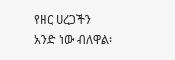የዘር ሀረጋችን አንድ ነው ብለዋል፡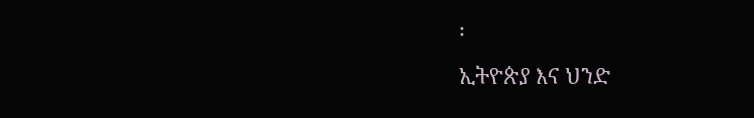፡
ኢትዮጵያ እና ህንድ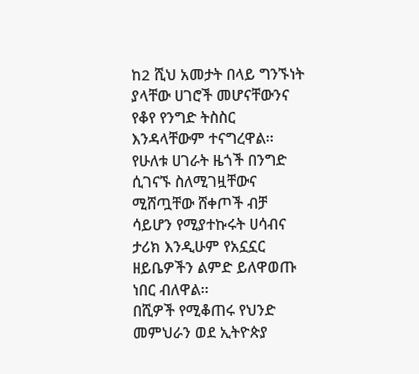ከ2 ሺህ አመታት በላይ ግንኙነት ያላቸው ሀገሮች መሆናቸውንና የቆየ የንግድ ትስስር እንዳላቸውም ተናግረዋል፡፡
የሁለቱ ሀገራት ዜጎች በንግድ ሲገናኙ ስለሚገዟቸውና ሚሸጧቸው ሸቀጦች ብቻ ሳይሆን የሚያተኩሩት ሀሳብና ታሪክ እንዲሁም የአኗኗር ዘይቤዎችን ልምድ ይለዋወጡ ነበር ብለዋል፡፡
በሺዎች የሚቆጠሩ የህንድ መምህራን ወደ ኢትዮጵያ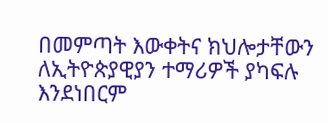በመምጣት እውቀትና ክህሎታቸውን ለኢትዮጵያዊያን ተማሪዎች ያካፍሉ እንደነበርም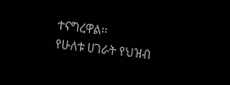ተናግረዋል፡፡
የሁለቱ ሀገራት የህዝብ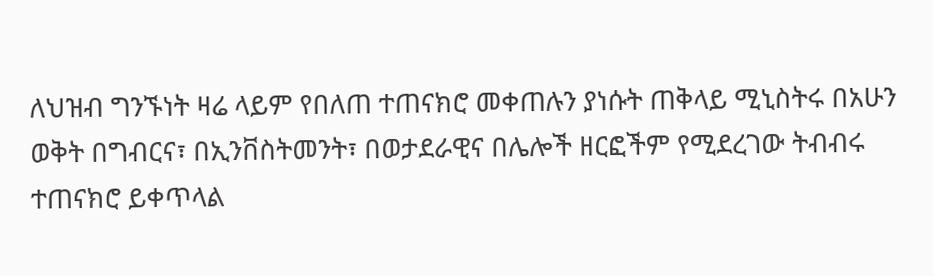ለህዝብ ግንኙነት ዛሬ ላይም የበለጠ ተጠናክሮ መቀጠሉን ያነሱት ጠቅላይ ሚኒስትሩ በአሁን ወቅት በግብርና፣ በኢንቨስትመንት፣ በወታደራዊና በሌሎች ዘርፎችም የሚደረገው ትብብሩ ተጠናክሮ ይቀጥላል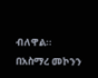ብለዋል፡፡
በአስማረ መኮንን